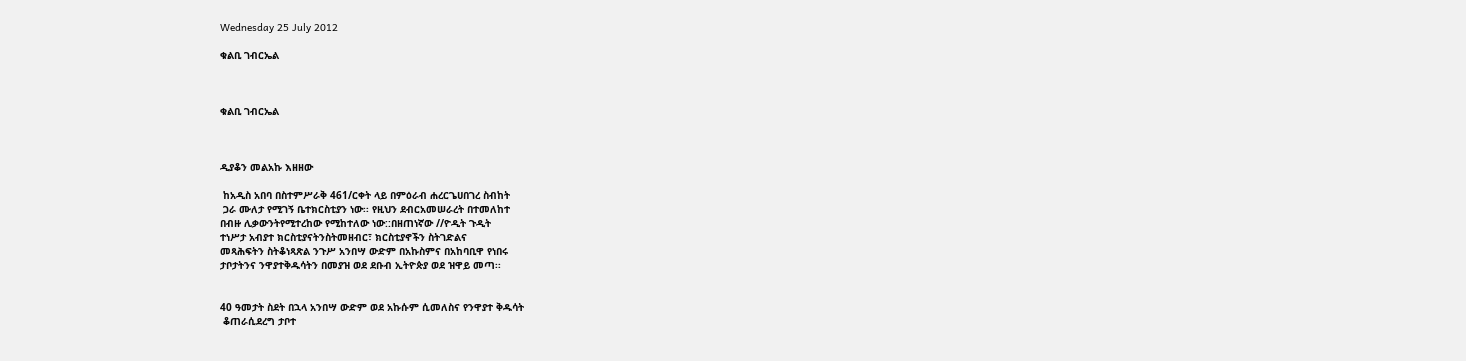Wednesday 25 July 2012

ቁልቢ ገብርኤል



ቁልቢ ገብርኤል



ዲያቆን መልአኩ እዘዘው

 ከአዲስ አበባ በስተምሥራቅ 461/ርቀት ላይ በምዕራብ ሐረርጌሀበገረ ስብከት
 ጋራ ሙለታ የሚገኝ ቤተክርስቲያን ነው፡፡ የዚህን ደብርአመሠራረት በተመለከተ
በብዙ ሊቃውንትየሚተረከው የሚከተለው ነው::በዘጠነኛው //ዮዲት ጉዲት
ተነሥታ አብያተ ክርስቲያናትንስትመዘብር፣ ክርስቲያኖችን ስትገድልና
መጻሕፍትን ስትቆነጻጽል ንጉሥ አንበሣ ውድም በአኩስምና በአከባቢዋ የነበሩ
ታቦታትንና ንዋያተቅዱሳትን በመያዝ ወደ ደቡብ ኢትዮጵያ ወደ ዝዋይ መጣ፡፡


40 ዓመታት ስደት በኋላ አንበሣ ውድም ወደ አኩሱም ሲመለስና የንዋያተ ቅዱሳት
 ቆጠራሲደረግ ታቦተ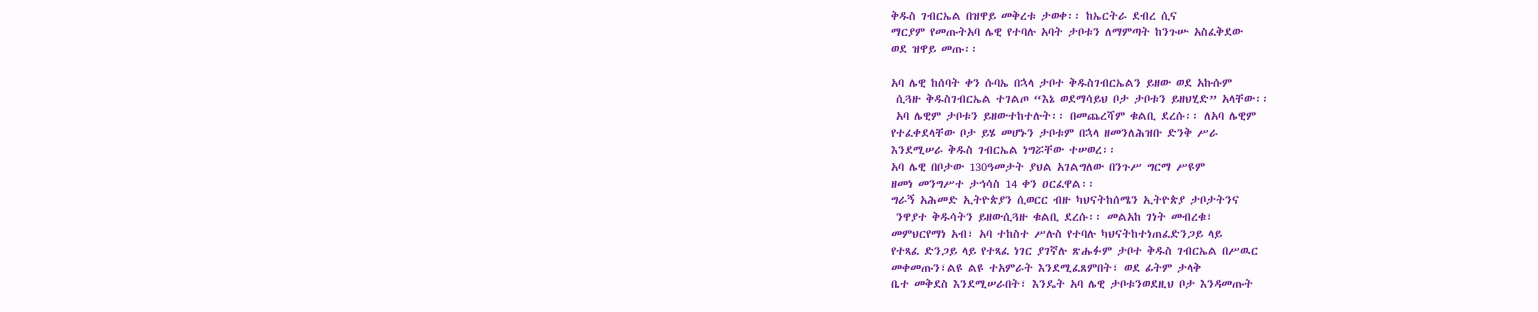ቅዱስ ገብርኤል በዝዋይ መቅረቱ ታወቀ፡፡ ከኤርትራ ደብረ ሲና
ማርያም የመጡትአባ ሌዊ የተባሉ አባት ታቦቱን ለማምጣት ከንጉሡ አስፈቅደው
ወደ ዝዋይ መጡ፡፡

አባ ሌዊ ከሰባት ቀን ሱባኤ በኋላ ታቦተ ቅዱስገብርኤልን ይዘው ወደ አኩሱም
 ሲጓዙ ቅዱስገብርኤል ተገልጦ “እኔ ወደማሳይህ ቦታ ታቦቱን ይዘህሂድ” አላቸው፡፡
 አባ ሌዊም ታቦቱን ይዘውተከተሉት፡፡ በመጨረሻም ቁልቢ ደረሱ፡፡ ለአባ ሌዊም
የተፈቀደላቸው ቦታ ይሄ መሆኑን ታቦቱም በኋላ ዘመንለሕዝቡ ድንቅ ሥራ
እንደሚሠራ ቅዱስ ገብርኤል ነግሯቸው ተሠወረ፡፡
አባ ሌዊ በቦታው 130ዓመታት ያህል አገልግለው በንጉሥ ግርማ ሥዩም
ዘመነ መንግሥተ ታኅሳስ 14 ቀን ዐርፈዋል፡፡
ግራኝ አሕመድ ኢትዮጵያን ሲወርር ብዙ ካህናትከሰሜን ኢትዮጵያ ታቦታትንና
 ንዋያተ ቅዱሳትን ይዘውሲጓዙ ቁልቢ ደረሱ፡፡ መልአከ ገነት መብረቁ፣
መምህርየማነ አብ፣ አባ ተከስተ ሥሉስ የተባሉ ካህናትከተነጠፈድንጋይ ላይ
የተጻፈ ድንጋይ ላይ የተጻፈ ነገር ያገኛሉ ጽሑፉም ታቦተ ቅዱስ ገብርኤል በሥዉር
መቀመጡን፣ልዩ ልዩ ተአምራት እንደሚፈጸምበት፣ ወደ ፊትም ታላቅ
ቤተ መቅደስ እንደሚሠራበት፣ እንዴት አባ ሌዊ ታቦቱንወደዚህ ቦታ እንዳመጡት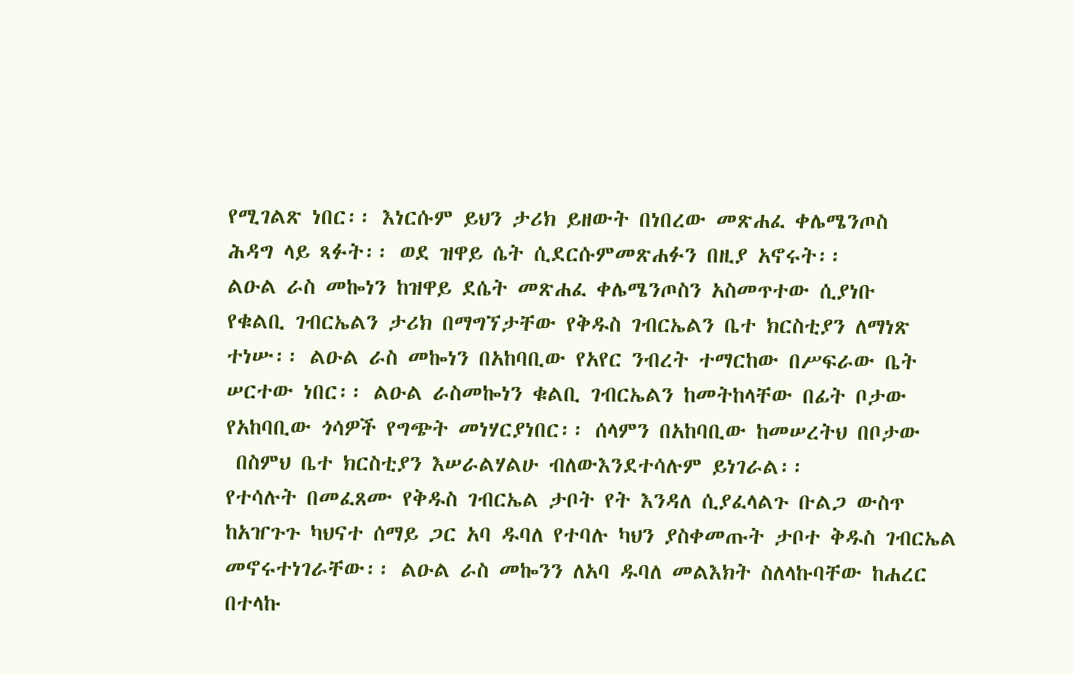የሚገልጽ ነበር፡፡ እነርሱም ይህን ታሪክ ይዘውት በነበረው መጽሐፈ ቀሌሜንጦስ
ሕዳግ ላይ ጻፉት፡፡ ወደ ዝዋይ ሴት ሲደርሱምመጽሐፉን በዚያ አኖሩት፡፡
ልዑል ራስ መኰነን ከዝዋይ ደሴት መጽሐፈ ቀሌሜንጦስን አስመጥተው ሲያነቡ
የቁልቢ ገብርኤልን ታሪክ በማግኘታቸው የቅዱስ ገብርኤልን ቤተ ክርስቲያን ለማነጽ
ተነሡ፡፡ ልዑል ራስ መኰነን በአከባቢው የአየር ንብረት ተማርከው በሥፍራው ቤት
ሠርተው ነበር፡፡ ልዑል ራስመኰነን ቁልቢ ገብርኤልን ከመትከላቸው በፊት ቦታው
የአከባቢው ጎሳዎች የግጭት መነሃርያነበር፡፡ ሰላምን በአከባቢው ከመሠረትህ በቦታው
 በስምህ ቤተ ክርስቲያን እሠራልሃልሁ ብለውእንደተሳሉም ይነገራል፡፡
የተሳሉት በመፈጸሙ የቅዱስ ገብርኤል ታቦት የት እንዳለ ሲያፈላልጉ ቡልጋ ውስጥ
ከአዠጉጉ ካህናተ ሰማይ ጋር አባ ዱባለ የተባሉ ካህን ያስቀመጡት ታቦተ ቅዱስ ገብርኤል
መኖሩተነገራቸው፡፡ ልዑል ራስ መኰንን ለአባ ዱባለ መልእክት ስለላኩባቸው ከሐረር
በተላኩ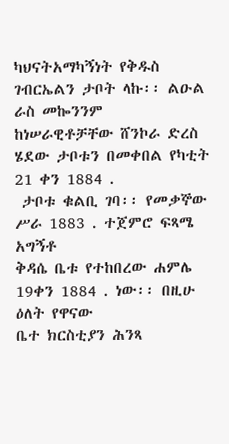ካህናትአማካኝነት የቅዱስ ገብርኤልን ታቦት ላኩ፡፡ ልዑል ራስ መኰንንም
ከነሠራዊቶቻቸው ሸንኮራ ድረስ ሄደው ታቦቱን በመቀበል የካቲት 21 ቀን 1884 .
 ታቦቱ ቁልቢ ገባ፡፡ የመቃኞው ሥራ 1883 . ተጀምሮ ፍጻሜ አግኝቶ
ቅዳሴ ቤቱ የተከበረው ሐምሌ 19ቀን 1884 . ነው፡፡ በዚሁ ዕለት የዋናው
ቤተ ክርስቲያን ሕንጻ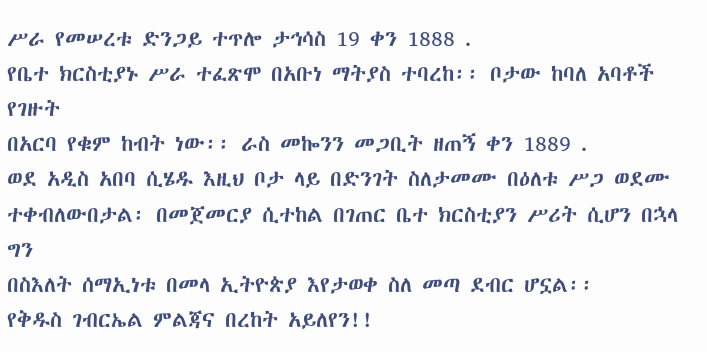ሥራ የመሠረቱ ድንጋይ ተጥሎ ታኅሳስ 19 ቀን 1888 .
የቤተ ክርስቲያኑ ሥራ ተፈጽሞ በአቡነ ማትያስ ተባረከ፡፡ ቦታው ከባለ አባቶች የገዙት
በአርባ የቁም ከብት ነው፡፡ ራስ መኰንን መጋቢት ዘጠኝ ቀን 1889 .
ወደ አዲስ አበባ ሲሄዱ እዚህ ቦታ ላይ በድንገት ስለታመሙ በዕለቱ ሥጋ ወደሙ
ተቀብለውበታል፡ በመጀመርያ ሲተከል በገጠር ቤተ ክርስቲያን ሥሪት ሲሆን በኋላ ግን
በስእለት ሰማኢነቱ በመላ ኢትዮጵያ እየታወቀ ስለ መጣ ደብር ሆኗል፡፡
የቅዱስ ገብርኤል ምልጃና በረከት አይለየን!!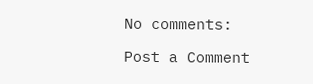No comments:

Post a Comment